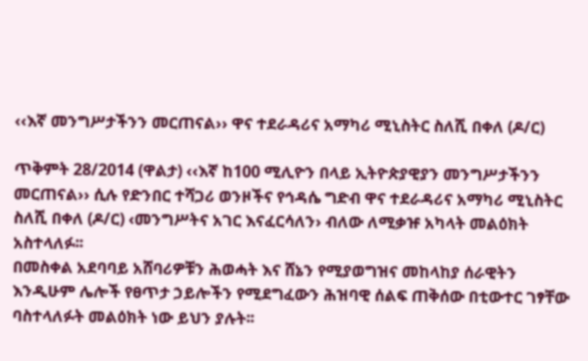‹‹እኛ መንግሥታችንን መርጠናል›› ዋና ተደራዳሪና አማካሪ ሚኒስትር ስለሺ በቀለ (ዶ/ር)

ጥቅምት 28/2014 (ዋልታ) ‹‹እኛ ከ100 ሚሊዮን በላይ ኢትዮጵያዊያን መንግሥታችንን መርጠናል›› ሲሉ የድንበር ተሻጋሪ ወንዞችና የኅዳሴ ግድብ ዋና ተደራዳሪና አማካሪ ሚኒስትር ስለሺ በቀለ (ዶ/ር) ‹መንግሥትና አገር እናፈርሳለን› ብለው ለሚቃዡ አካላት መልዕክት አስተላለፉ፡፡
በመስቀል አደባባይ አሸባሪዎቹን ሕወሓት እና ሸኔን የሚያወግዝና መከላከያ ሰራዊትን እንዲሁም ሌሎች የፀጥታ ኃይሎችን የሚደግፈውን ሕዝባዊ ሰልፍ ጠቅሰው በቲውተር ገፃቸው ባስተላለፉት መልዕክት ነው ይህን ያሉት፡፡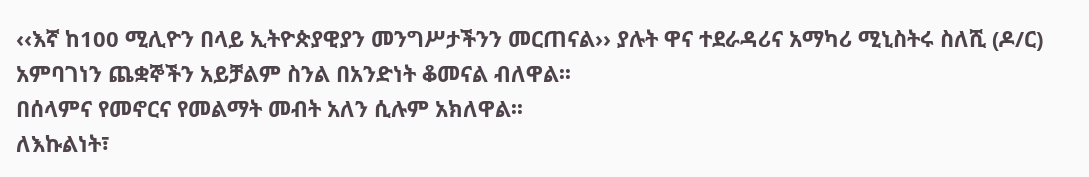‹‹እኛ ከ100 ሚሊዮን በላይ ኢትዮጵያዊያን መንግሥታችንን መርጠናል›› ያሉት ዋና ተደራዳሪና አማካሪ ሚኒስትሩ ስለሺ (ዶ/ር) አምባገነን ጨቋኞችን አይቻልም ስንል በአንድነት ቆመናል ብለዋል፡፡
በሰላምና የመኖርና የመልማት መብት አለን ሲሉም አክለዋል፡፡
ለእኩልነት፣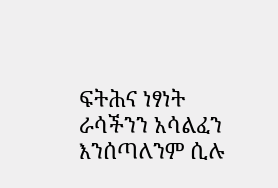ፍትሕና ነፃነት ራሳችንን አሳልፈን እንሰጣለንም ሲሉ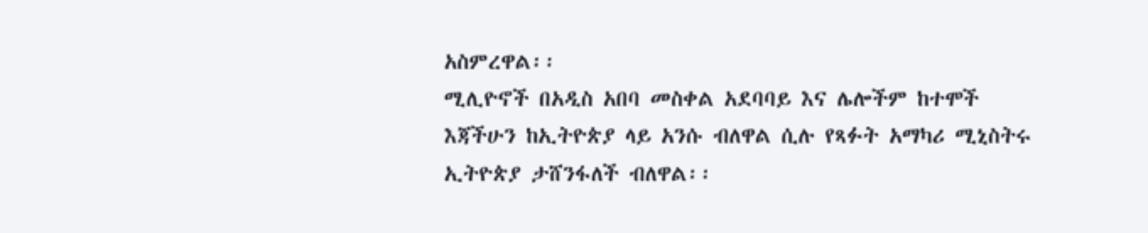አስምረዋል፡፡
ሚሊዮኖች በአዲስ አበባ መስቀል አደባባይ እና ሌሎችም ከተሞች እጃችሁን ከኢትዮጵያ ላይ አንሱ ብለዋል ሲሉ የጻፉት አማካሪ ሚኒስትሩ ኢትዮጵያ ታሸንፋለች ብለዋል፡፡